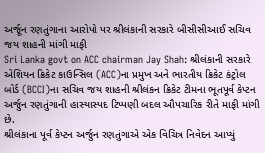અર્જૂન રણતુંગાના આરોપો પર શ્રીલંકાની સરકારે બીસીસીઆઈ સચિવ જય શાહની માંગી માફી
Sri Lanka govt on ACC chairman Jay Shah: શ્રીલંકાની સરકારે એશિયન ક્રિકેટ કાઉન્સિલ (ACC)ના પ્રમુખ અને ભારતીય ક્રિકેટ કંટ્રોલ બોર્ડ (BCCI)ના સચિવ જય શાહની શ્રીલંકન ક્રિકેટ ટીમના ભૂતપૂર્વ કેપ્ટન અર્જુન રણતુંગાની હાસ્યાસ્પદ ટિપ્પણી બદલ ઔપચારિક રીતે માફી માંગી છે.
શ્રીલંકાના પૂર્વ કેપ્ટન અર્જુન રણતુંગાએ એક વિચિત્ર નિવેદન આપ્યું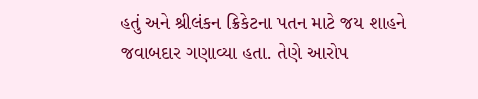હતું અને શ્રીલંકન ક્રિકેટના પતન માટે જય શાહને જવાબદાર ગણાવ્યા હતા. તેણે આરોપ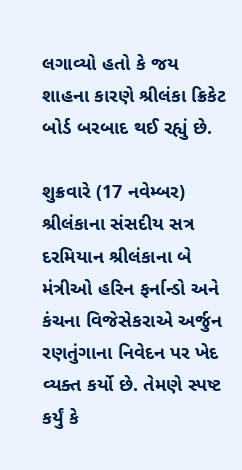લગાવ્યો હતો કે જય શાહના કારણે શ્રીલંકા ક્રિકેટ બોર્ડ બરબાદ થઈ રહ્યું છે.

શુક્રવારે (17 નવેમ્બર) શ્રીલંકાના સંસદીય સત્ર દરમિયાન શ્રીલંકાના બે મંત્રીઓ હરિન ફર્નાન્ડો અને કંચના વિજેસેકરાએ અર્જુન રણતુંગાના નિવેદન પર ખેદ વ્યક્ત કર્યો છે. તેમણે સ્પષ્ટ કર્યું કે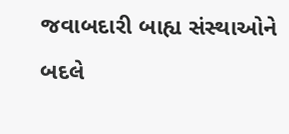જવાબદારી બાહ્ય સંસ્થાઓને બદલે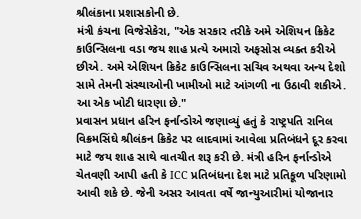શ્રીલંકાના પ્રશાસકોની છે.
મંત્રી કંચના વિજેસેકેરા, "એક સરકાર તરીકે અમે એશિયન ક્રિકેટ કાઉન્સિલના વડા જય શાહ પ્રત્યે અમારો અફસોસ વ્યક્ત કરીએ છીએ. અમે એશિયન ક્રિકેટ કાઉન્સિલના સચિવ અથવા અન્ય દેશો સામે તેમની સંસ્થાઓની ખામીઓ માટે આંગળી ના ઉઠાવી શકીએ. આ એક ખોટી ધારણા છે."
પ્રવાસન પ્રધાન હરિન ફર્નાન્ડોએ જણાવ્યું હતું કે રાષ્ટ્રપતિ રાનિલ વિક્રમસિંઘે શ્રીલંકન ક્રિકેટ પર લાદવામાં આવેલા પ્રતિબંધને દૂર કરવા માટે જય શાહ સાથે વાતચીત શરૂ કરી છે. મંત્રી હરિન ફર્નાન્ડોએ ચેતવણી આપી હતી કે ICC પ્રતિબંધના દેશ માટે પ્રતિકૂળ પરિણામો આવી શકે છે. જેની અસર આવતા વર્ષે જાન્યુઆરીમાં યોજાનાર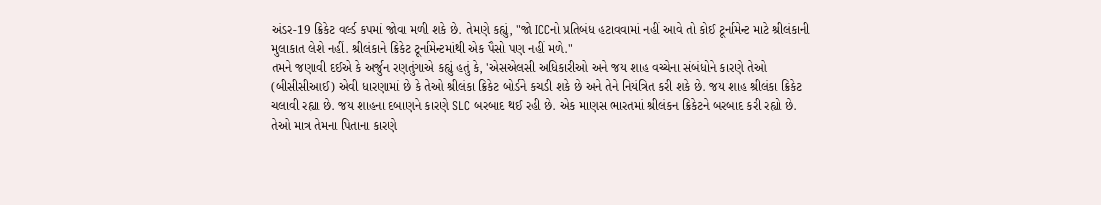અંડર-19 ક્રિકેટ વર્લ્ડ કપમાં જોવા મળી શકે છે. તેમણે કહ્યું, "જો ICCનો પ્રતિબંધ હટાવવામાં નહીં આવે તો કોઈ ટૂર્નામેન્ટ માટે શ્રીલંકાની મુલાકાત લેશે નહીં. શ્રીલંકાને ક્રિકેટ ટૂર્નામેન્ટમાંથી એક પૈસો પણ નહીં મળે."
તમને જણાવી દઈએ કે અર્જુન રણતુંગાએ કહ્યું હતું કે, 'એસએલસી અધિકારીઓ અને જય શાહ વચ્ચેના સંબંધોને કારણે તેઓ (બીસીસીઆઈ) એવી ધારણામાં છે કે તેઓ શ્રીલંકા ક્રિકેટ બોર્ડને કચડી શકે છે અને તેને નિયંત્રિત કરી શકે છે. જય શાહ શ્રીલંકા ક્રિકેટ ચલાવી રહ્યા છે. જય શાહના દબાણને કારણે SLC બરબાદ થઈ રહી છે. એક માણસ ભારતમાં શ્રીલંકન ક્રિકેટને બરબાદ કરી રહ્યો છે. તેઓ માત્ર તેમના પિતાના કારણે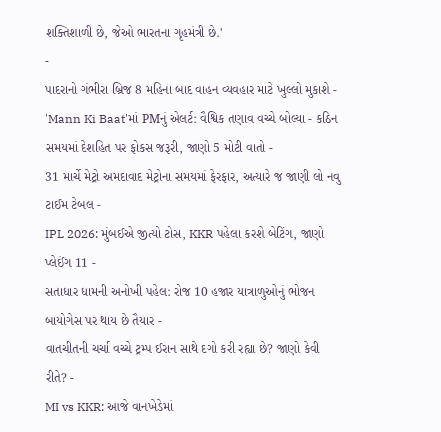શક્તિશાળી છે, જેઓ ભારતના ગૃહમંત્રી છે.'
-
પાદરાનો ગંભીરા બ્રિજ 8 મહિના બાદ વાહન વ્યવહાર માટે ખુલ્લો મુકાશે -
'Mann Ki Baat'માં PMનું એલર્ટ: વૈશ્વિક તણાવ વચ્ચે બોલ્યા - કઠિન સમયમાં દેશહિત પર ફોકસ જરૂરી, જાણો 5 મોટી વાતો -
31 માર્ચે મેટ્રો અમદાવાદ મેટ્રોના સમયમાં ફેરફાર, અત્યારે જ જાણી લો નવુ ટાઈમ ટેબલ -
IPL 2026: મુંબઈએ જીત્યો ટોસ, KKR પહેલા કરશે બેટિંગ, જાણો પ્લેઈંગ 11 -
સતાધાર ધામની અનોખી પહેલ: રોજ 10 હજાર યાત્રાળુઓનું ભોજન બાયોગેસ પર થાય છે તૈયાર -
વાતચીતની ચર્ચા વચ્ચે ટ્રમ્પ ઈરાન સાથે દગો કરી રહ્યા છે? જાણો કેવી રીતે? -
MI vs KKR: આજે વાનખેડેમાં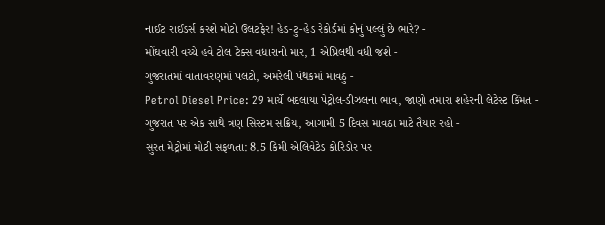નાઈટ રાઈડર્સ કરશે મોટો ઉલટફેર! હેડ-ટુ-હેડ રેકોર્ડમાં કોનું પલ્લું છે ભારે? -
મોંઘવારી વચ્ચે હવે ટોલ ટેક્સ વધારાનો માર, 1 એપ્રિલથી વધી જશે -
ગુજરાતમાં વાતાવરણમાં પલટો, અમરેલી પંથકમાં માવઠુ -
Petrol Diesel Price: 29 માર્ચે બદલાયા પેટ્રોલ-ડીઝલના ભાવ, જાણો તમારા શહેરની લેટેસ્ટ કિંમત -
ગુજરાત પર એક સાથે ત્રણ સિસ્ટમ સક્રિય, આગામી 5 દિવસ માવઠા માટે તૈયાર રહો -
સુરત મેટ્રોમાં મોટી સફળતા: 8.5 કિમી એલિવેટેડ કોરિડોર પર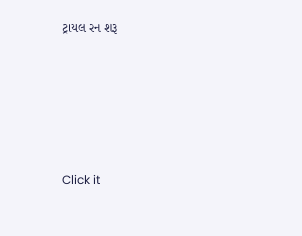ટ્રાયલ રન શરૂ









Click it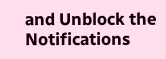and Unblock the Notifications